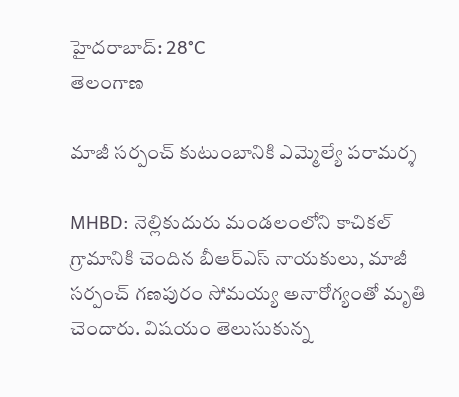హైదరాబాద్: 28°C
తెలంగాణ

మాజీ సర్పంచ్ కుటుంబానికి ఎమ్మెల్యే పరామర్శ

MHBD: నెల్లికుదురు మండలంలోని కాచికల్ గ్రామానికి చెందిన బీఆర్ఎస్ నాయకులు, మాజీ సర్పంచ్ గణపురం సోమయ్య అనారోగ్యంతో మృతి చెందారు. విషయం తెలుసుకున్న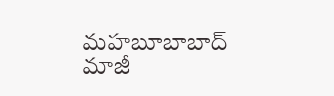మహబూబాబాద్ మాజీ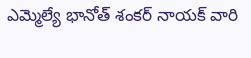ఎమ్మెల్యే భానోత్ శంకర్ నాయక్ వారి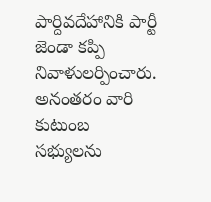పార్దివదేహానికి పార్టీ జెండా కప్పి నివాళులర్పించారు. అనంతరం వారి కుటుంబ సభ్యులను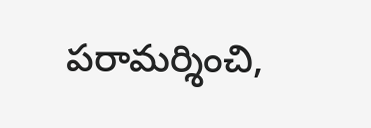పరామర్శించి,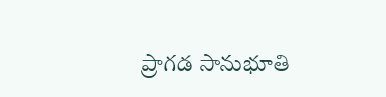ప్రాగడ సానుభూతి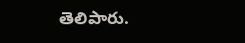తెలిపారు.